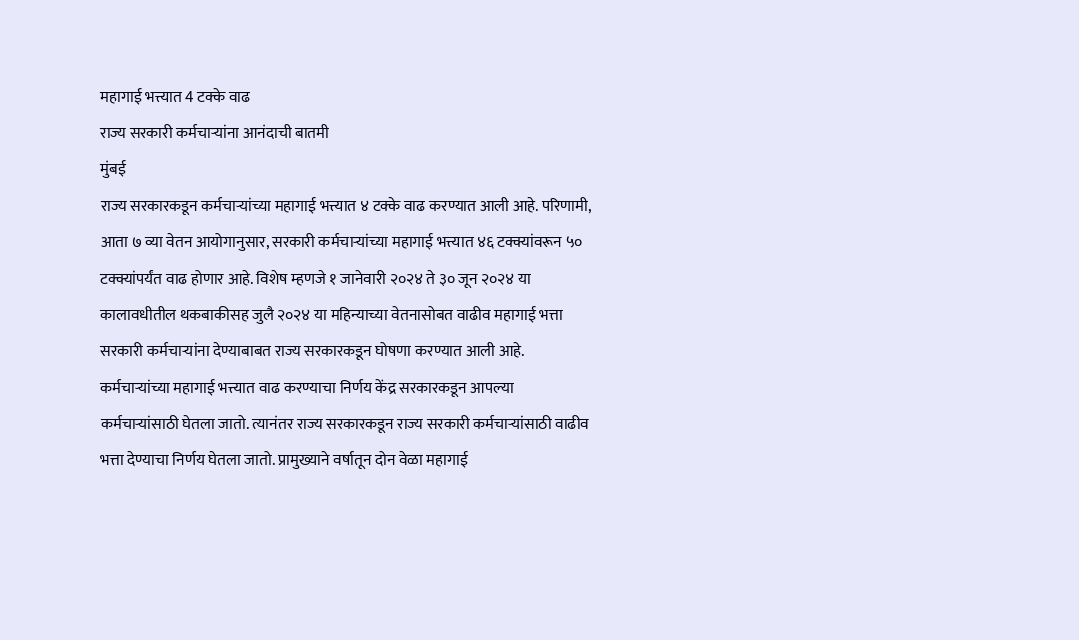महागाई भत्त्यात 4 टक्के वाढ
राज्य सरकारी कर्मचाऱ्यांना आनंदाची बातमी
मुंबई
राज्य सरकारकडून कर्मचाऱ्यांच्या महागाई भत्त्यात ४ टक्के वाढ करण्यात आली आहे. परिणामी, आता ७ व्या वेतन आयोगानुसार, सरकारी कर्मचाऱ्यांच्या महागाई भत्त्यात ४६ टक्क्यांवरून ५० टक्क्यांपर्यंत वाढ होणार आहे. विशेष म्हणजे १ जानेवारी २०२४ ते ३० जून २०२४ या कालावधीतील थकबाकीसह जुलै २०२४ या महिन्याच्या वेतनासोबत वाढीव महागाई भत्ता सरकारी कर्मचाऱ्यांना देण्याबाबत राज्य सरकारकडून घोषणा करण्यात आली आहे.
कर्मचाऱ्यांच्या महागाई भत्त्यात वाढ करण्याचा निर्णय केंद्र सरकारकडून आपल्या कर्मचाऱ्यांसाठी घेतला जातो. त्यानंतर राज्य सरकारकडून राज्य सरकारी कर्मचाऱ्यांसाठी वाढीव भत्ता देण्याचा निर्णय घेतला जातो. प्रामुख्याने वर्षातून दोन वेळा महागाई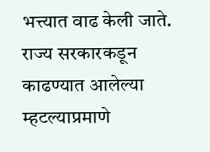भत्त्यात वाढ केली जाते. राज्य सरकारकडून काढण्यात आलेल्या म्हटल्याप्रमाणे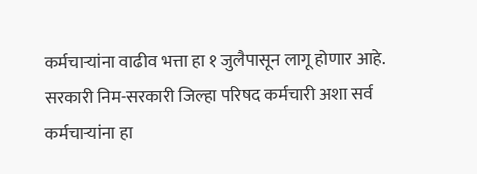कर्मचाऱ्यांना वाढीव भत्ता हा १ जुलैपासून लागू होणार आहे. सरकारी निम-सरकारी जिल्हा परिषद कर्मचारी अशा सर्व कर्मचाऱ्यांना हा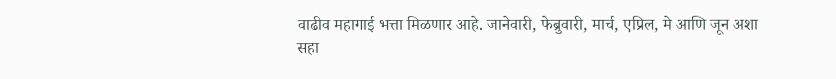वाढीव महागाई भत्ता मिळणार आहे. जानेवारी, फेब्रुवारी, मार्च, एप्रिल, मे आणि जून अशा सहा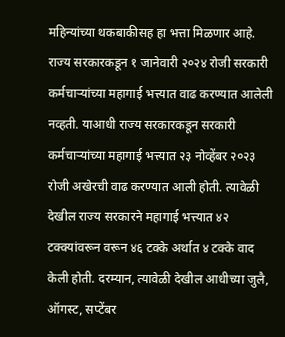महिन्यांच्या थकबाकीसह हा भत्ता मिळणार आहे.
राज्य सरकारकडून १ जानेवारी २०२४ रोजी सरकारी कर्मचाऱ्यांच्या महागाई भत्त्यात वाढ करण्यात आलेली नव्हती. याआधी राज्य सरकारकडून सरकारी कर्मचाऱ्यांच्या महागाई भत्त्यात २३ नोव्हेंबर २०२३ रोजी अखेरची वाढ करण्यात आली होती. त्यावेळी देखील राज्य सरकारने महागाई भत्त्यात ४२ टक्क्यांवरून वरून ४६ टक्के अर्थात ४ टक्के वाद केली होती. दरम्यान, त्यावेळी देखील आधीच्या जुलै, ऑगस्ट, सप्टेंबर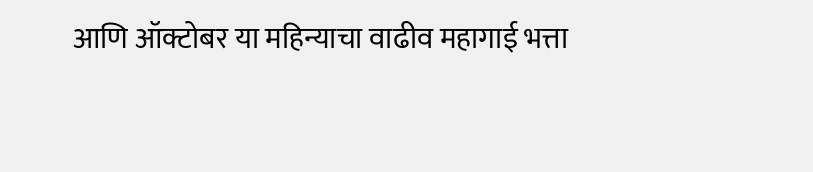आणि ऑक्टोबर या महिन्याचा वाढीव महागाई भत्ता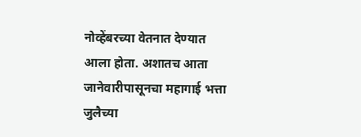नोव्हेंबरच्या वेतनात देण्यात आला होता. अशातच आता जानेवारीपासूनचा महागाई भत्ता जुलैच्या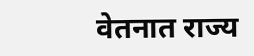वेतनात राज्य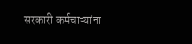सरकारी कर्मचाऱ्यांना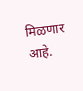मिळणार आहे.